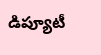డిప్యూటీ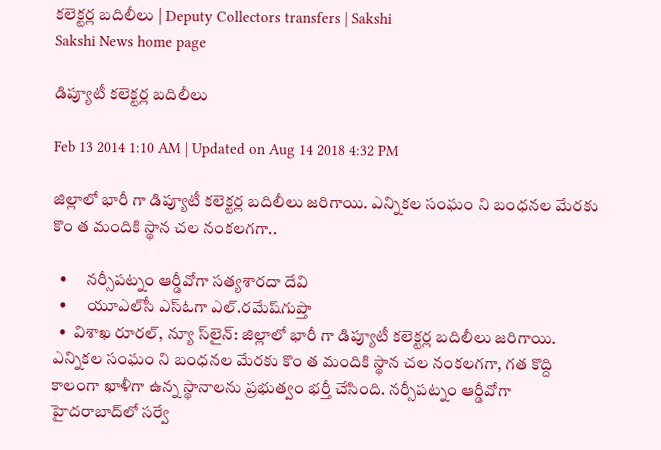కలెక్టర్ల బదిలీలు | Deputy Collectors transfers | Sakshi
Sakshi News home page

డిప్యూటీ కలెక్టర్ల బదిలీలు

Feb 13 2014 1:10 AM | Updated on Aug 14 2018 4:32 PM

జిల్లాలో భారీ గా డిప్యూటీ కలెక్టర్ల బదిలీలు జరిగాయి. ఎన్నికల సంఘం ని బంధనల మేరకు కొం త మందికి స్థాన చల నంకలగగా..

  •      నర్సీపట్నం ఆర్డీవోగా సత్యశారదా దేవి
  •      యూఎల్‌సీ ఎస్‌ఓగా ఎల్.రమేష్‌గుప్తా
  •  విశాఖ రూరల్, న్యూ స్‌లైన్: జిల్లాలో భారీ గా డిప్యూటీ కలెక్టర్ల బదిలీలు జరిగాయి. ఎన్నికల సంఘం ని బంధనల మేరకు కొం త మందికి స్థాన చల నంకలగగా, గత కొద్ది కాలంగా ఖాళీగా ఉన్న స్థానాలను ప్రభుత్వం భర్తీ చేసింది. నర్సీపట్నం ఆర్డీవోగా హైదరాబాద్‌లో సర్వే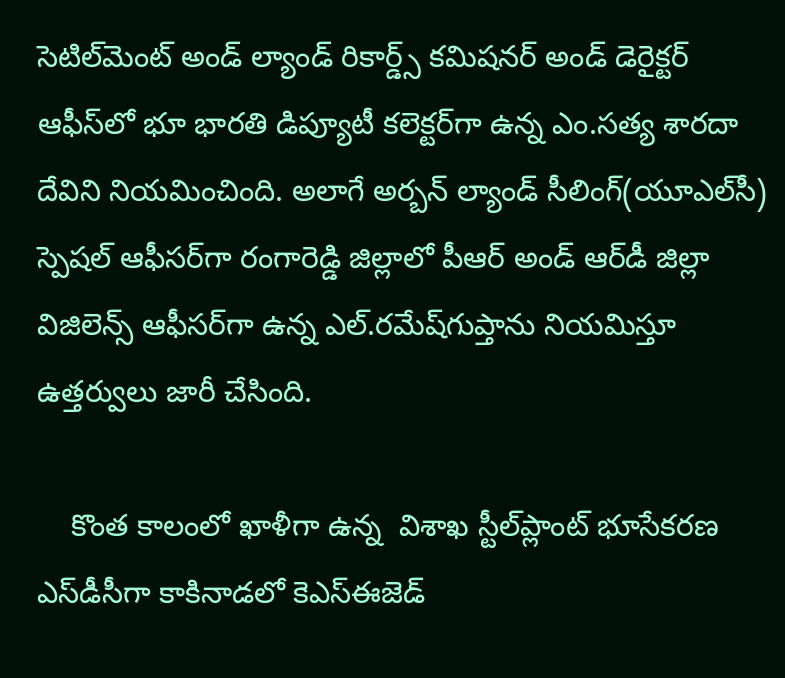సెటిల్‌మెంట్ అండ్ ల్యాండ్ రికార్డ్స్ కమిషనర్ అండ్ డెరైక్టర్ ఆఫీస్‌లో భూ భారతి డిప్యూటీ కలెక్టర్‌గా ఉన్న ఎం.సత్య శారదా దేవిని నియమించింది. అలాగే అర్బన్ ల్యాండ్ సీలింగ్(యూఎల్‌సీ) స్పెషల్ ఆఫీసర్‌గా రంగారెడ్డి జిల్లాలో పీఆర్ అండ్ ఆర్‌డీ జిల్లా విజిలెన్స్ ఆఫీసర్‌గా ఉన్న ఎల్.రమేష్‌గుప్తాను నియమిస్తూ ఉత్తర్వులు జారీ చేసింది.

    కొంత కాలంలో ఖాళీగా ఉన్న  విశాఖ స్టీల్‌ప్లాంట్ భూసేకరణ ఎస్‌డీసీగా కాకినాడలో కెఎస్‌ఈజెడ్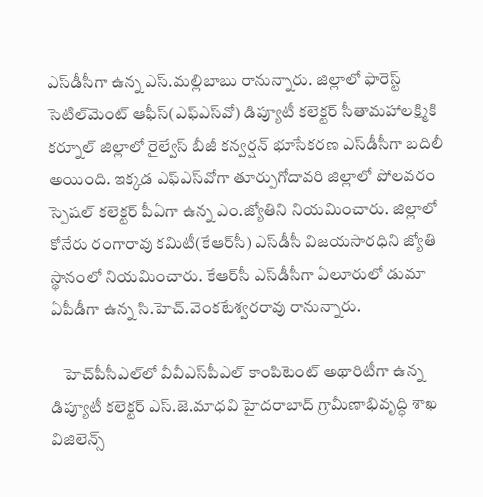ఎస్‌డీసీగా ఉన్న ఎస్.మల్లిబాబు రానున్నారు. జిల్లాలో ఫారెస్ట్ సెటిల్‌మెంట్ ఆఫీస్(ఎఫ్‌ఎస్‌వో) డిప్యూటీ కలెక్టర్ సీతామహాలక్ష్మికి కర్నూల్ జిల్లాలో రైల్వేస్ బీజీ కన్వర్షన్ భూసేకరణ ఎస్‌డీసీగా బదిలీ అయింది. ఇక్కడ ఎఫ్‌ఎస్‌వోగా తూర్పుగోదావరి జిల్లాలో పోలవరం స్పెషల్ కలెక్టర్ పీఏగా ఉన్న ఎం.జ్యోతిని నియమించారు. జిల్లాలో కోనేరు రంగారావు కమిటీ(కేఆర్‌సీ) ఎస్‌డీసీ విజయసారధిని జ్యోతి స్థానంలో నియమించారు. కేఆర్‌సీ ఎస్‌డీసీగా ఏలూరులో డుమా ఏపీడీగా ఉన్న సి.హెచ్.వెంకటేశ్వరరావు రానున్నారు.

    హెచ్‌పీసీఎల్‌లో వీవీఎస్‌పీఎల్ కాంపిటెంట్ అథారిటీగా ఉన్న డిప్యూటీ కలెక్టర్ ఎస్.జె.మాధవి హైదరాబాద్ గ్రామీణాభివృద్ధి శాఖ విజిలెన్స్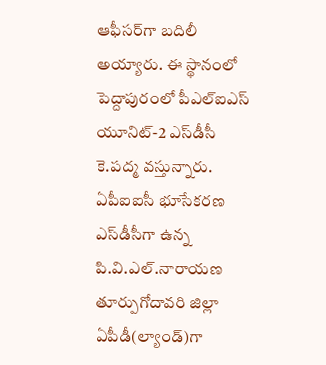ఆఫీసర్‌గా బదిలీ అయ్యారు. ఈ స్థానంలో పెద్దాపురంలో పీఎల్‌ఐఎస్ యూనిట్-2 ఎస్‌డీసీ కె.పద్మ వస్తున్నారు. ఏపీఐఐసీ భూసేకరణ ఎస్‌డీసీగా ఉన్న పి.వి.ఎల్.నారాయణ తూర్పుగోదావరి జిల్లా ఏపీడీ(ల్యాండ్)గా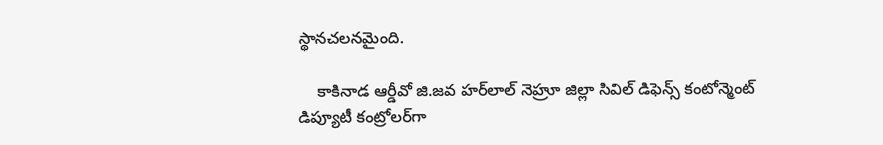స్థానచలనమైంది.

    కాకినాడ ఆర్డీవో జి.జవ హర్‌లాల్ నెహ్రూ జిల్లా సివిల్ డిఫెన్స్ కంటోన్మెంట్ డిప్యూటీ కంట్రోలర్‌గా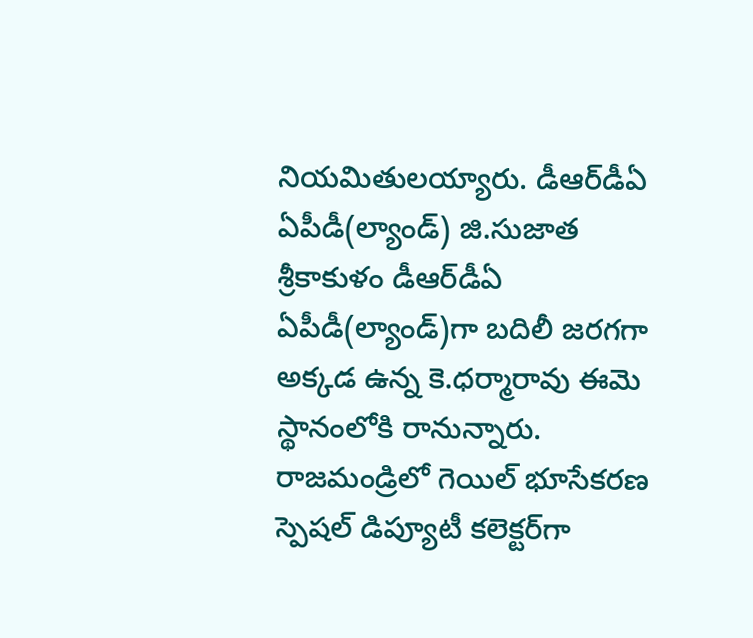నియమితులయ్యారు. డీఆర్‌డీఏ ఏపీడీ(ల్యాండ్) జి.సుజాత శ్రీకాకుళం డీఆర్‌డీఏ ఏపీడీ(ల్యాండ్)గా బదిలీ జరగగా అక్కడ ఉన్న కె.ధర్మారావు ఈమె స్థానంలోకి రానున్నారు. రాజమండ్రిలో గెయిల్ భూసేకరణ స్పెషల్ డిప్యూటీ కలెక్టర్‌గా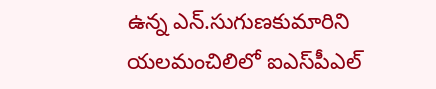ఉన్న ఎన్.సుగుణకుమారిని యలమంచిలిలో ఐఎస్‌పీఎల్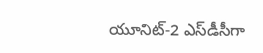యూనిట్-2 ఎస్‌డీసీగా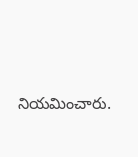నియమించారు.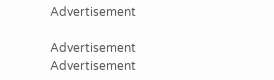Advertisement

Advertisement
Advertisement